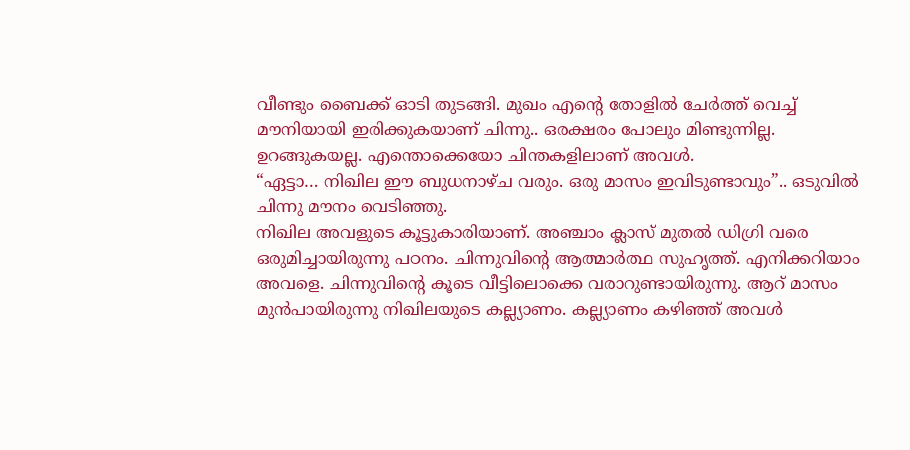വീണ്ടും ബൈക്ക് ഓടി തുടങ്ങി. മുഖം എൻ്റെ തോളിൽ ചേർത്ത് വെച്ച് മൗനിയായി ഇരിക്കുകയാണ് ചിന്നു.. ഒരക്ഷരം പോലും മിണ്ടുന്നില്ല. ഉറങ്ങുകയല്ല. എന്തൊക്കെയോ ചിന്തകളിലാണ് അവൾ.
“ഏട്ടാ… നിഖില ഈ ബുധനാഴ്ച വരും. ഒരു മാസം ഇവിടുണ്ടാവും”.. ഒടുവിൽ ചിന്നു മൗനം വെടിഞ്ഞു.
നിഖില അവളുടെ കൂട്ടുകാരിയാണ്. അഞ്ചാം ക്ലാസ് മുതൽ ഡിഗ്രി വരെ ഒരുമിച്ചായിരുന്നു പഠനം. ചിന്നുവിൻ്റെ ആത്മാർത്ഥ സുഹൃത്ത്. എനിക്കറിയാം അവളെ. ചിന്നുവിൻ്റെ കൂടെ വീട്ടിലൊക്കെ വരാറുണ്ടായിരുന്നു. ആറ് മാസം മുൻപായിരുന്നു നിഖിലയുടെ കല്ല്യാണം. കല്ല്യാണം കഴിഞ്ഞ് അവൾ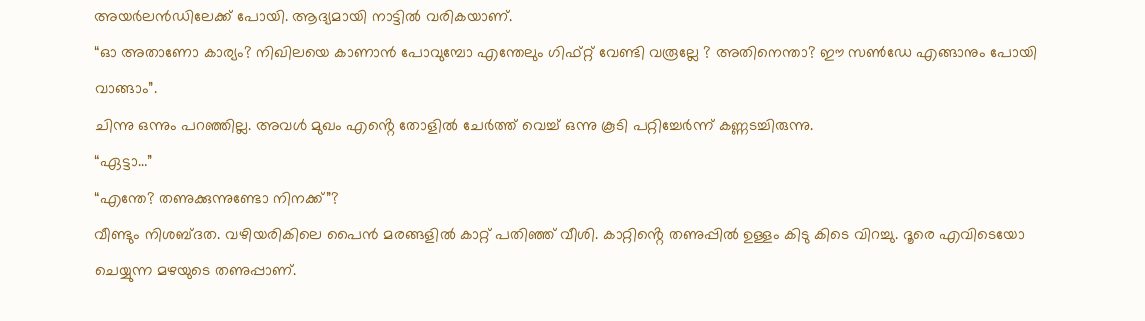അയർലൻഡിലേക്ക് പോയി. ആദ്യമായി നാട്ടിൽ വരികയാണ്.
“ഓ അതാണോ കാര്യം? നിഖിലയെ കാണാൻ പോവുമ്പോ എന്തേലും ഗിഫ്റ്റ് വേണ്ടി വരൂല്ലേ ? അതിനെന്താ? ഈ സൺഡേ എങ്ങാനും പോയി വാങ്ങാം”.
ചിന്നു ഒന്നും പറഞ്ഞില്ല. അവൾ മുഖം എൻ്റെ തോളിൽ ചേർത്ത് വെച്ച് ഒന്നു കൂടി പറ്റിച്ചേർന്ന് കണ്ണടച്ചിരുന്നു.
“ഏട്ടാ…”
“എന്തേ? തണുക്കുന്നുണ്ടോ നിനക്ക്”?
വീണ്ടും നിശബ്ദത. വഴിയരികിലെ പൈൻ മരങ്ങളിൽ കാറ്റ് പതിഞ്ഞ് വീശി. കാറ്റിൻ്റെ തണുപ്പിൽ ഉള്ളം കിടു കിടെ വിറച്ചു. ദൂരെ എവിടെയോ ചെയ്യുന്ന മഴയുടെ തണുപ്പാണ്.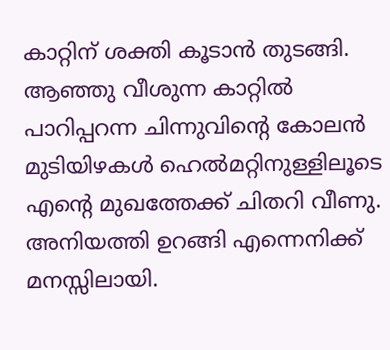കാറ്റിന് ശക്തി കൂടാൻ തുടങ്ങി.
ആഞ്ഞു വീശുന്ന കാറ്റിൽ പാറിപ്പറന്ന ചിന്നുവിൻ്റെ കോലൻ മുടിയിഴകൾ ഹെൽമറ്റിനുള്ളിലൂടെ എൻ്റെ മുഖത്തേക്ക് ചിതറി വീണു. അനിയത്തി ഉറങ്ങി എന്നെനിക്ക് മനസ്സിലായി.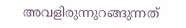അവളിരുന്നുറങ്ങുന്നത്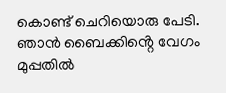കൊണ്ട് ചെറിയൊരു പേടി. ഞാൻ ബൈക്കിൻ്റെ വേഗം മുപ്പതിൽ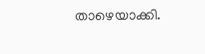താഴെയാക്കി.